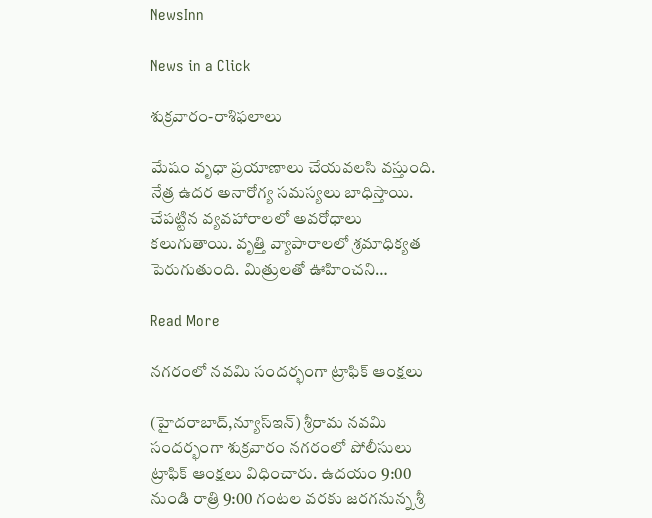NewsInn

News in a Click

శుక్రవారం-రాశిఫలాలు

మేషం వృధా ప్రయాణాలు చేయవలసి వస్తుంది. నేత్ర ఉదర అనారోగ్య సమస్యలు బాధిస్తాయి. చేపట్టిన వ్యవహారాలలో అవరోధాలు కలుగుతాయి. వృత్తి వ్యాపారాలలో శ్రమాధిక్యత పెరుగుతుంది. మిత్రులతో ఊహించని…

Read More

న‌గ‌రంలో న‌వమి సంద‌ర్భంగా ట్రాఫిక్ ఆంక్ష‌లు

(హైద‌రాబాద్,న్యూస్ఇన్‌) శ్రీరామ న‌వ‌మి సంద‌ర్భంగా శుక్ర‌వారం న‌గ‌రంలో పోలీసులు ట్రాఫిక్ ఆంక్ష‌లు విధించారు. ఉదయం 9:00 నుండి రాత్రి 9:00 గంటల వరకు జరగనున్న శ్రీ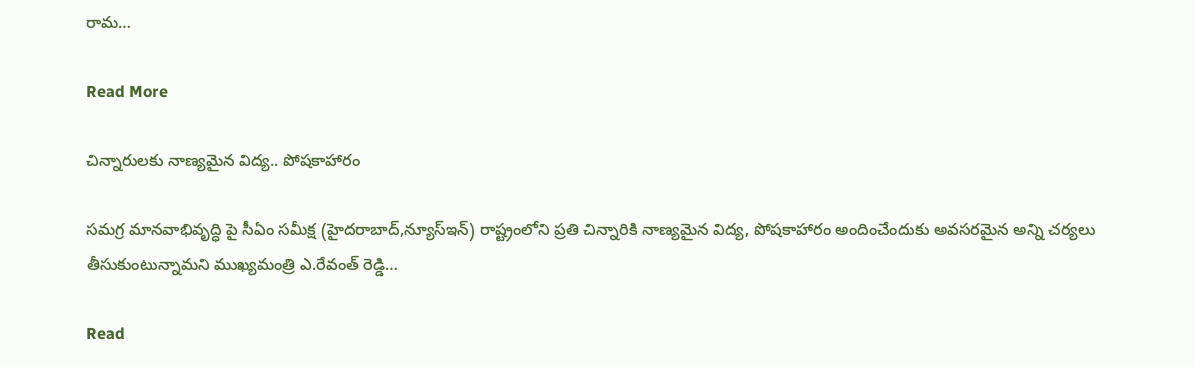రామ…

Read More

చిన్నారుల‌కు నాణ్య‌మైన‌ విద్య‌.. పోష‌కాహారం

స‌మ‌గ్ర‌ మాన‌వాభివృద్ధి పై సీఏం స‌మీక్ష‌ (హైద‌రాబాద్‌,న్యూస్ఇన్‌) రాష్ట్రంలోని ప్ర‌తి చిన్నారికి నాణ్య‌మైన విద్య‌, పోష‌కాహారం అందించేందుకు అవ‌స‌ర‌మైన అన్ని చ‌ర్య‌లు తీసుకుంటున్నామ‌ని ముఖ్య‌మంత్రి ఎ.రేవంత్ రెడ్డి…

Read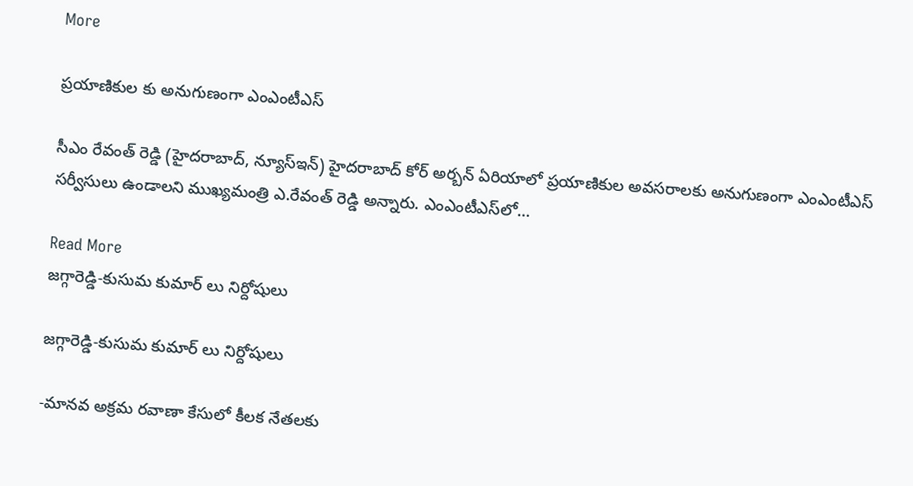More

ప్ర‌యాణికుల కు అనుగుణంగా ఎంఎంటీఎస్

సీఎం రేవంత్ రెడ్డి (హైద‌రాబాద్‌, న్యూస్ఇన్‌) హైద‌రాబాద్ కోర్ అర్బ‌న్ ఏరియాలో ప్ర‌యాణికుల అవ‌స‌రాల‌కు అనుగుణంగా ఎంఎంటీఎస్ స‌ర్వీసులు ఉండాల‌ని ముఖ్య‌మంత్రి ఎ.రేవంత్ రెడ్డి అన్నారు. ఎంఎంటీఎస్‌లో…

Read More
జగ్గారెడ్డి-కుసుమ కుమార్ లు నిర్దోషులు

జగ్గారెడ్డి-కుసుమ కుమార్ లు నిర్దోషులు

-మాన‌వ అక్ర‌మ ర‌వాణా కేసులో కీల‌క నేత‌ల‌కు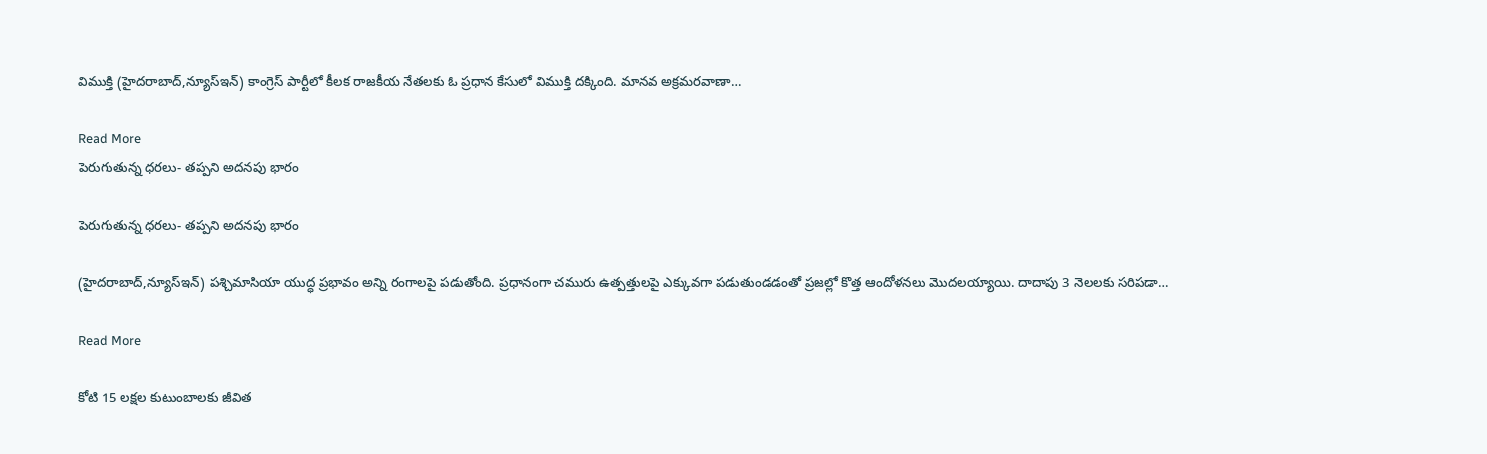విముక్తి (హైదరాబాద్,న్యూస్ఇన్‌) కాంగ్రెస్ పార్టీలో కీల‌క రాజ‌కీయ నేత‌లకు ఓ ప్ర‌ధాన కేసులో విముక్తి ద‌క్కింది. మాన‌వ అక్ర‌మ‌ర‌వాణా…

Read More
పెరుగుతున్న ధ‌ర‌లు- త‌ప్ప‌ని అద‌న‌పు భారం

పెరుగుతున్న ధ‌ర‌లు- త‌ప్ప‌ని అద‌న‌పు భారం

(హైద‌రాబాద్,న్యూస్ఇన్‌) ప‌శ్చిమాసియా యుద్ధ ప్ర‌భావం అన్ని రంగాల‌పై ప‌డుతోంది. ప్ర‌ధానంగా చ‌మురు ఉత్ప‌త్తుల‌పై ఎక్కువ‌గా ప‌డుతుండ‌డంతో ప్ర‌జ‌ల్లో కొత్త ఆందోళ‌న‌లు మొద‌ల‌య్యాయి. దాదాపు 3 నెలల‌కు స‌రిప‌డా…

Read More

కోటి 15 ల‌క్ష‌ల కుటుంబాల‌కు జీవిత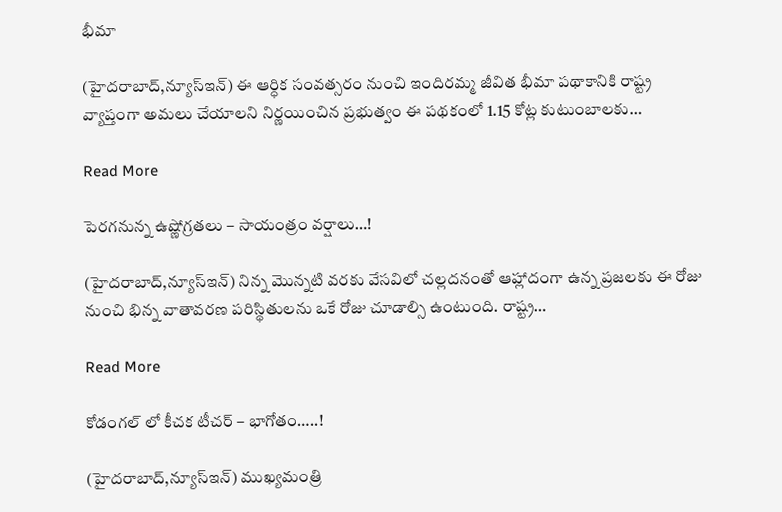భీమా

(హైద‌రాబాద్,న్యూస్ఇన్‌) ఈ ఆర్ధిక సంవ‌త్స‌రం నుంచి ఇందిర‌మ్మ జీవిత భీమా ప‌థాకానికి రాష్ట్ర వ్యాప్తంగా అమ‌లు చేయాల‌ని నిర్ణ‌యించిన ప్ర‌భుత్వం ఈ ప‌థ‌కంలో 1.15 కోట్ల కుటుంబాల‌కు…

Read More

పెర‌గ‌నున్న ఉష్ణోగ్ర‌త‌లు – సాయంత్రం వ‌ర్షాలు…!

(హైద‌రాబాద్,న్యూస్ఇన్‌) నిన్న మొన్న‌టి వ‌ర‌కు వేస‌విలో చ‌ల్ల‌ద‌నంతో ఆహ్లాదంగా ఉన్న ప్ర‌జ‌ల‌కు ఈ రోజు నుంచి భిన్న వాతావ‌ర‌ణ ప‌రిస్థితుల‌ను ఒకే రోజు చూడాల్సి ఉంటుంది. రాష్ట్ర…

Read More

కోడంగ‌ల్ లో కీచక టీచర్ – భాగోతం…..!

(హైద‌రాబాద్,న్యూస్ఇన్‌) ముఖ్య‌మంత్రి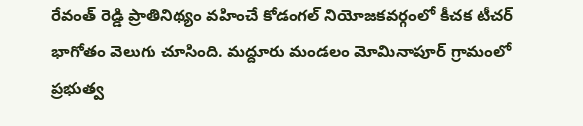రేవంత్ రెడ్డి ప్రాతినిథ్యం వ‌హించే కోడంగ‌ల్ నియోజ‌క‌వ‌ర్గంలో కీచ‌క టీచ‌ర్ భాగోతం వెలుగు చూసింది. మ‌ద్దూరు మండ‌లం మోమినాపూర్ గ్రామంలో ప్ర‌భుత్వ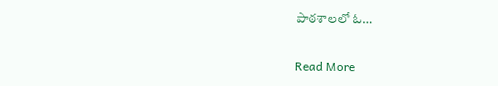పాఠ‌శాల‌లో ఓ…

Read More